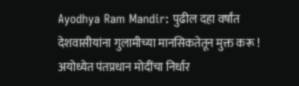Ayodhya Ram Mandir: पुढील दहा वर्षांत देशवासीयांना गुलामीच्या मानसिकतेतून मुक्त करू ! अयोध्येत पंतप्रधान मोदींचा निर्धार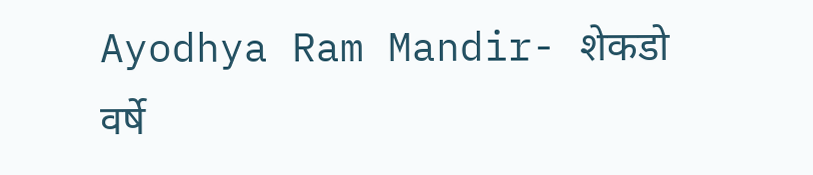Ayodhya Ram Mandir- शेकडो वर्षे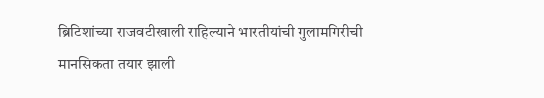ब्रिटिशांच्या राजवटीखाली राहिल्याने भारतीयांची गुलामगिरीची मानसिकता तयार झाली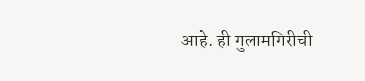आहे. ही गुलामगिरीची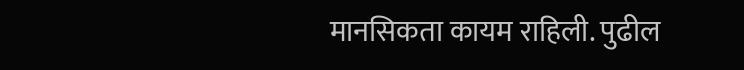मानसिकता कायम राहिली. पुढील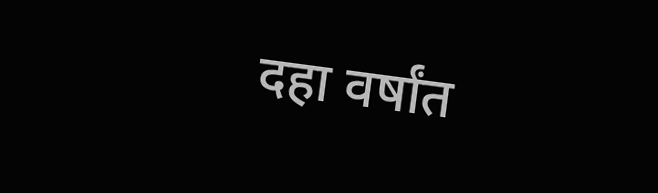दहा वर्षांत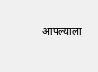आपल्याला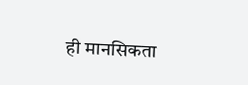ही मानसिकता